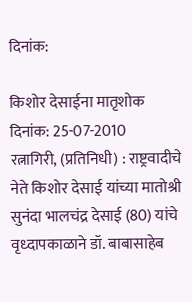दिनांक:

किशोर देसाईना मातृशोक
दिनांक: 25-07-2010
रत्नागिरी, (प्रतिनिधी) : राष्ट्रवादीचे नेते किशोर देसाई यांच्या मातोश्री सुनंदा भालचंद्र देसाई (80) यांचे वृध्दापकाळाने डॉ. बाबासाहेब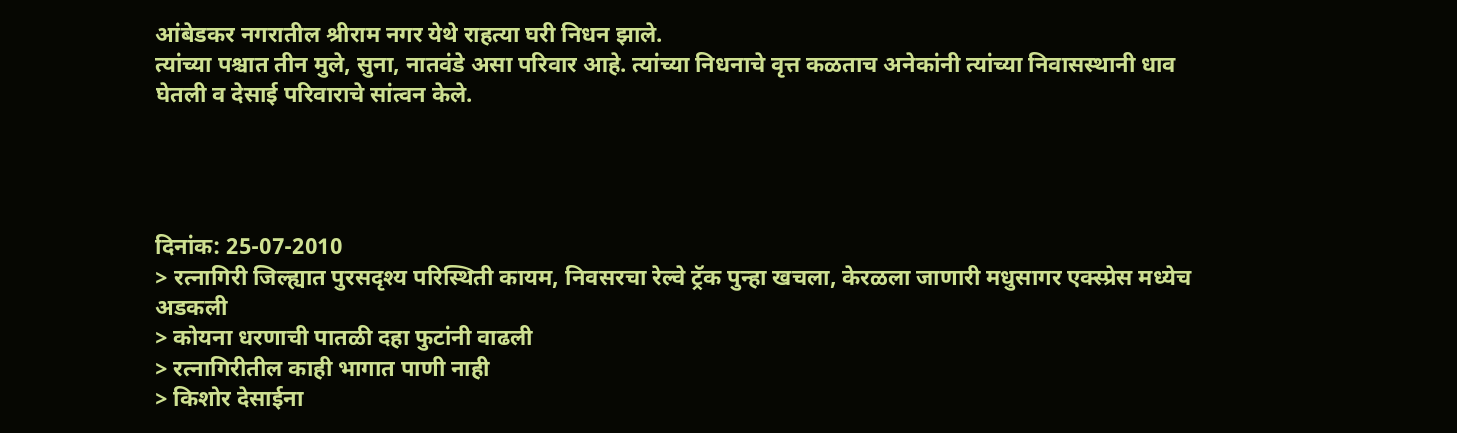आंबेडकर नगरातील श्रीराम नगर येथे राहत्या घरी निधन झाले.
त्यांच्या पश्चात तीन मुले, सुना, नातवंडे असा परिवार आहे. त्यांच्या निधनाचे वृत्त कळताच अनेकांनी त्यांच्या निवासस्थानी धाव घेतली व देसाई परिवाराचे सांत्वन केले.




दिनांक: 25-07-2010
> रत्नागिरी जिल्ह्यात पुरसदृश्य परिस्थिती कायम, निवसरचा रेल्वे ट्रॅक पुन्हा खचला, केरळला जाणारी मधुसागर एक्स्प्रेस मध्येच अडकली
> कोयना धरणाची पातळी दहा फुटांनी वाढली
> रत्नागिरीतील काही भागात पाणी नाही
> किशोर देसाईना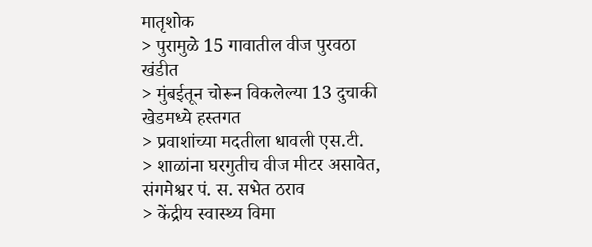मातृशोक
> पुरामुळे 15 गावातील वीज पुरवठा खंडीत
> मुंबईतून चोरून विकलेल्या 13 दुचाकी खेडमध्ये हस्तगत
> प्रवाशांच्या मदतीला धावली एस.टी.
> शाळांना घरगुतीच वीज मीटर असावेत, संगमेश्वर पं. स. सभेत ठराव
> केंद्रीय स्वास्थ्य विमा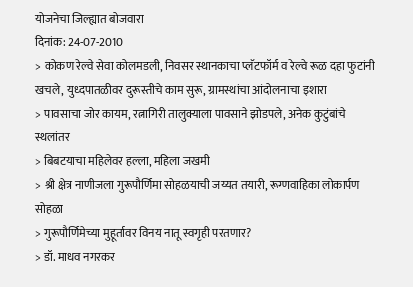योजनेचा जिल्ह्यात बोजवारा
दिनांक: 24-07-2010
> कोकण रेल्वे सेवा कोलमडली, निवसर स्थानकाचा प्लॅटफॉर्म व रेल्वे रूळ दहा फुटांनी खचले, युध्दपातळीवर दुरूस्तीचे काम सुरू, ग्रामस्थांचा आंदोलनाचा इशारा
> पावसाचा जोर कायम, रत्नागिरी तालुक्याला पावसाने झोडपले, अनेक कुटुंबांचे स्थलांतर
> बिबटयाचा महिलेवर हल्ला, महिला जखमी
> श्री क्षेत्र नाणीजला गुरूपौर्णिमा सोहळयाची जय्यत तयारी, रूग्णवाहिका लोकार्पण सोहळा
> गुरूपौर्णिमेच्या मुहूर्तावर विनय नातू स्वगृही परतणार?
> डॉ. माधव नगरकर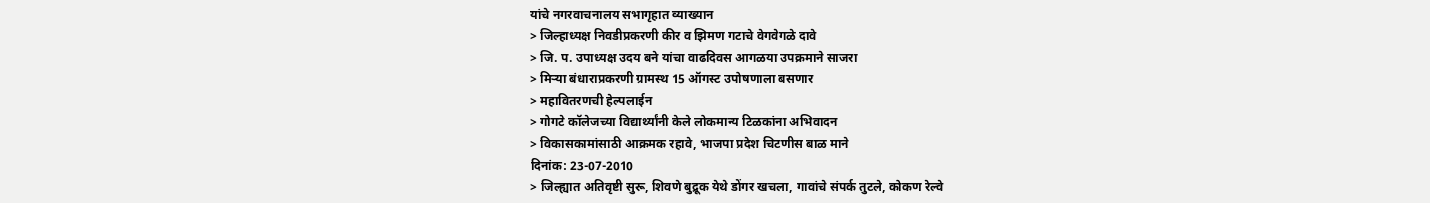यांचे नगरवाचनालय सभागृहात व्याख्यान
> जिल्हाध्यक्ष निवडीप्रकरणी कीर व झिमण गटाचे वेगवेगळे दावे
> जि. प. उपाध्यक्ष उदय बने यांचा वाढदिवस आगळया उपक्रमाने साजरा
> मिऱ्या बंधाराप्रकरणी ग्रामस्थ 15 ऑगस्ट उपोषणाला बसणार
> महावितरणची हेल्पलाईन
> गोगटे कॉलेजच्या विद्यार्थ्यांनी केले लोकमान्य टिळकांना अभिवादन
> विकासकामांसाठी आक्रमक रहावे, भाजपा प्रदेश चिटणीस बाळ माने
दिनांक: 23-07-2010
> जिल्ह्यात अतिवृष्टी सुरू, शिवणे बुद्रूक येथे डोंगर खचला, गावांचे संपर्क तुटले, कोकण रेल्वे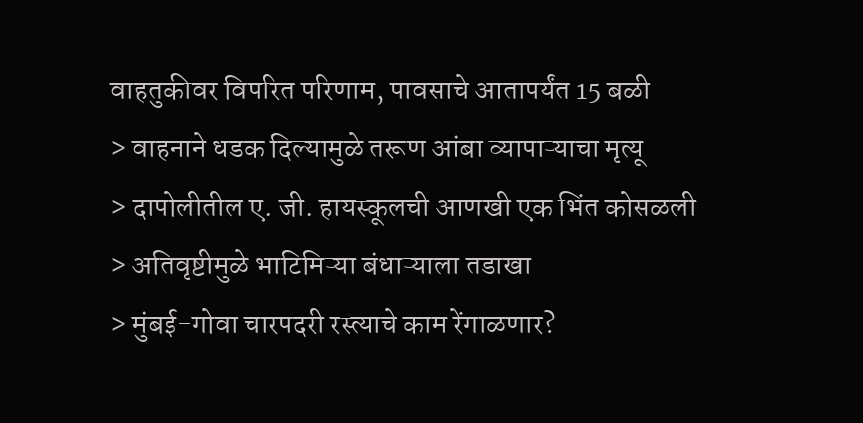वाहतुकीवर विपरित परिणाम, पावसाचे आतापर्यंत 15 बळी
> वाहनाने धडक दिल्यामुळे तरूण आंबा व्यापाऱ्याचा मृत्यू
> दापोलीतील ए. जी. हायस्कूलची आणखी एक भिंत कोसळली
> अतिवृष्टीमुळे भाटिमिऱ्या बंधाऱ्याला तडाखा
> मुंबई-गोवा चारपदरी रस्त्याचे काम रेंगाळणार?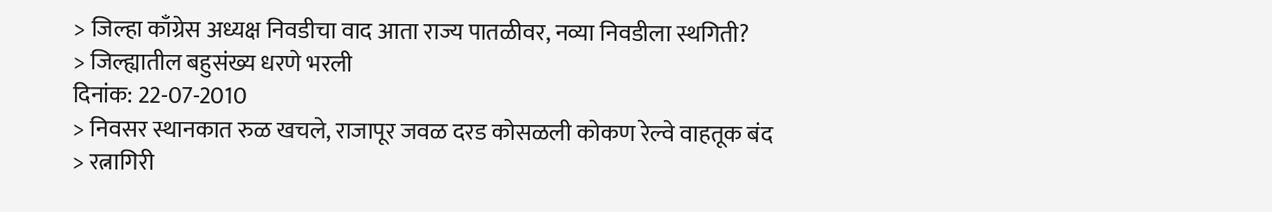> जिल्हा काँग्रेस अध्यक्ष निवडीचा वाद आता राज्य पातळीवर, नव्या निवडीला स्थगिती?
> जिल्ह्यातील बहुसंख्य धरणे भरली
दिनांक: 22-07-2010
> निवसर स्थानकात रुळ खचले, राजापूर जवळ दरड कोसळली कोकण रेल्वे वाहतूक बंद
> रत्नागिरी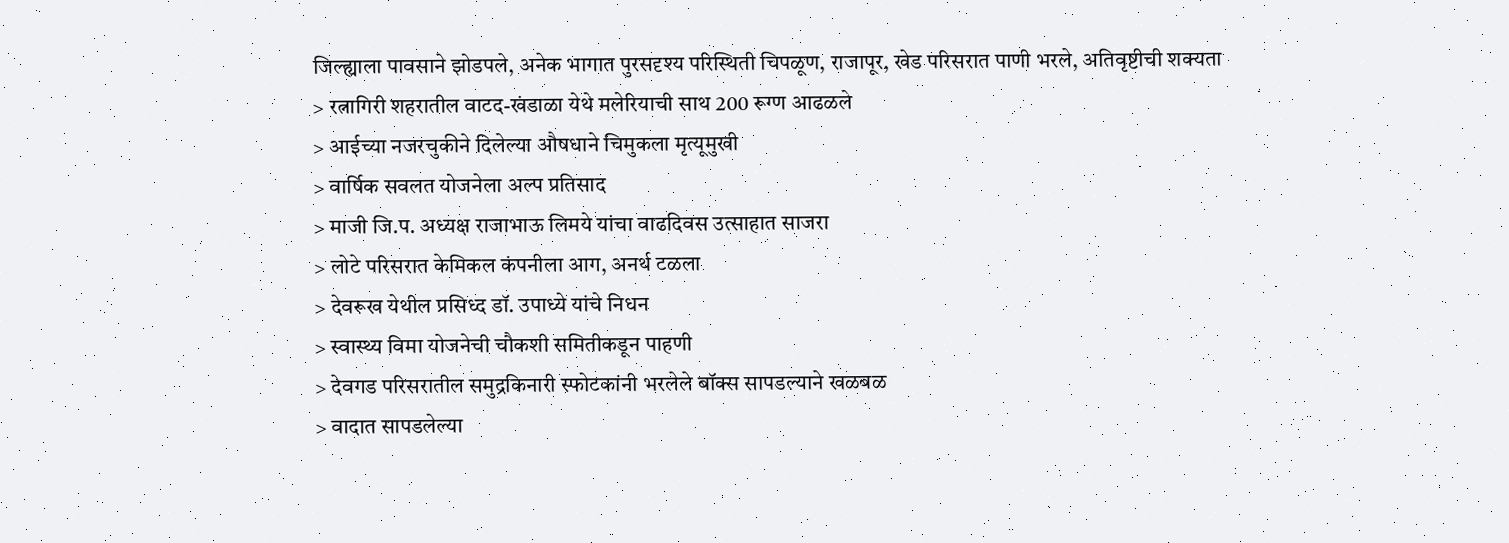जिल्ह्याला पावसाने झोडपले, अनेक भागात पुरसदृश्य परिस्थिती चिपळूण, राजापूर, खेड परिसरात पाणी भरले, अतिवृष्टीची शक्यता
> रत्नागिरी शहरातील वाटद-खंडाळा येथे मलेरियाची साथ 200 रूग्ण आढळले
> आईच्या नजरचुकीने दिलेल्या औषधाने चिमुकला मृत्यूमुखी
> वार्षिक सवलत योजनेला अल्प प्रतिसाद
> माजी जि.प. अध्यक्ष राजाभाऊ लिमये यांचा वाढदिवस उत्साहात साजरा
> लोटे परिसरात केमिकल कंपनीला आग, अनर्थ टळला
> देवरूख येथील प्रसिध्द डॉ. उपाध्ये यांचे निधन
> स्वास्थ्य विमा योजनेची चौकशी समितीकडून पाहणी
> देवगड परिसरातील समुद्रकिनारी स्फोटकांनी भरलेले बॉक्स सापडल्याने खळबळ
> वादात सापडलेल्या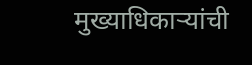मुख्याधिकाऱ्यांची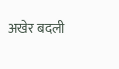अखेर बदली